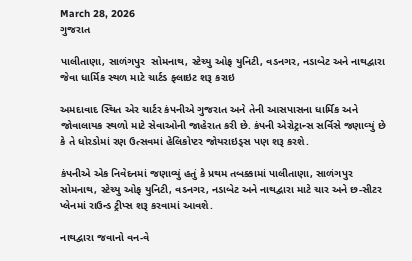March 28, 2026
ગુજરાત

પાલીતાણા, સાળંગપુર  સોમનાથ, સ્‍ટેચ્‍યુ ઓફ યુનિટી, વડનગર, નડાબેટ અને નાથદ્વારા જેવા ધાર્મિક સ્થળ માટે ચાર્ટડ ફ્લાઇટ શરૂ કરાઇ

અમદાવાદ સ્‍થિત એર ચાર્ટર કંપનીએ ગુજરાત અને તેની આસપાસના ધાર્મિક અને  જોવાલાયક સ્‍થળો માટે સેવાઓની જાહેરાત કરી છે. કંપની એરોટ્રાન્‍સ સર્વિસે જણાવ્‍યું છે કે તે ધોરડોમાં રણ ઉત્‍સવમાં હેલિકોપ્‍ટર જોયરાઇડ્‍સ પણ શરૂ કરશે.

કંપનીએ એક નિવેદનમાં જણાવ્‍યું હતું કે પ્રથમ તબક્કામાં પાલીતાણા, સાળંગપુર  સોમનાથ, સ્‍ટેચ્‍યુ ઓફ યુનિટી, વડનગર, નડાબેટ અને નાથદ્વારા માટે ચાર અને છ-સીટર પ્‍લેનમાં રાઉન્‍ડ ટ્રીપ્‍સ શરૂ કરવામાં આવશે.

નાથદ્વારા જવાનો વન-વે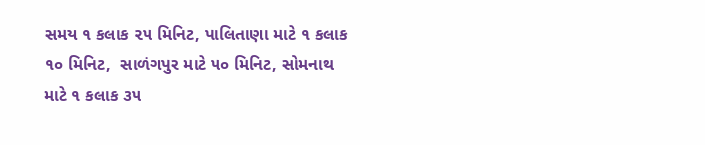સમય ૧ કલાક ૨૫ મિનિટ, પાલિતાણા માટે ૧ કલાક ૧૦ મિનિટ,  સાળંગપુર માટે ૫૦ મિનિટ, સોમનાથ માટે ૧ કલાક ૩૫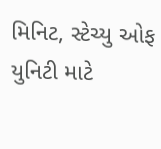મિનિટ, સ્‍ટેચ્‍યુ ઓફ યુનિટી માટે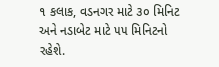૧ કલાક, વડનગર માટે ૩૦ મિનિટ અને નડાબેટ માટે ૫૫ મિનિટનો રહેશે.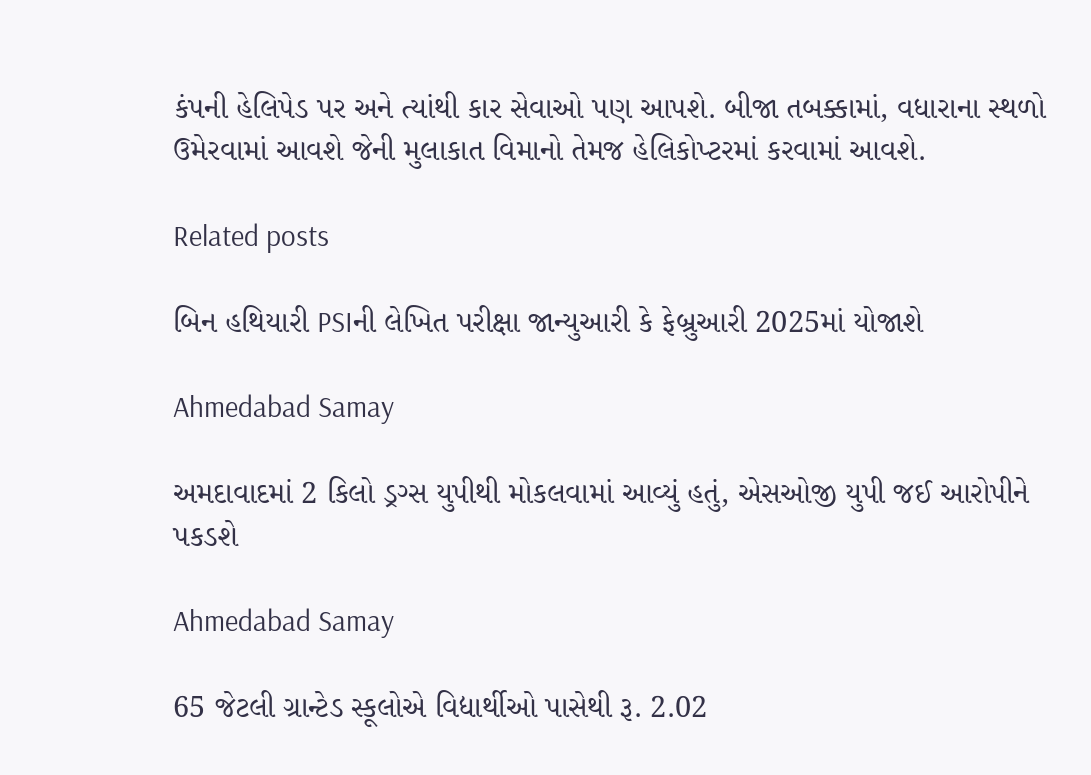કંપની હેલિપેડ પર અને ત્‍યાંથી કાર સેવાઓ પણ આપશે. બીજા તબક્કામાં, વધારાના સ્‍થળો ઉમેરવામાં આવશે જેની મુલાકાત વિમાનો તેમજ હેલિકોપ્‍ટરમાં કરવામાં આવશે.

Related posts

બિન હથિયારી PSIની લેખિત પરીક્ષા જાન્યુઆરી કે ફેબ્રુઆરી 2025માં યોજાશે

Ahmedabad Samay

અમદાવાદમાં 2 કિલો ડ્રગ્સ યુપીથી મોકલવામાં આવ્યું હતું, એસઓજી યુપી જઈ આરોપીને પકડશે

Ahmedabad Samay

65 જેટલી ગ્રાન્ટેડ સ્કૂલોએ વિદ્યાર્થીઓ પાસેથી રૂ. 2.02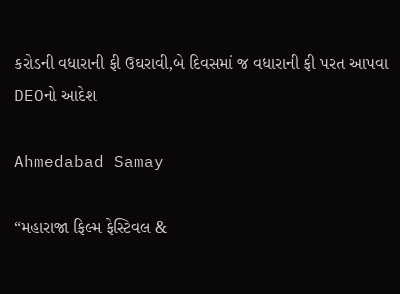કરોડની વધારાની ફી ઉઘરાવી,બે દિવસમાં જ વધારાની ફી પરત આપવા DEOનો આદેશ

Ahmedabad Samay

“મહારાજા ફિલ્મ ફેસ્ટિવલ &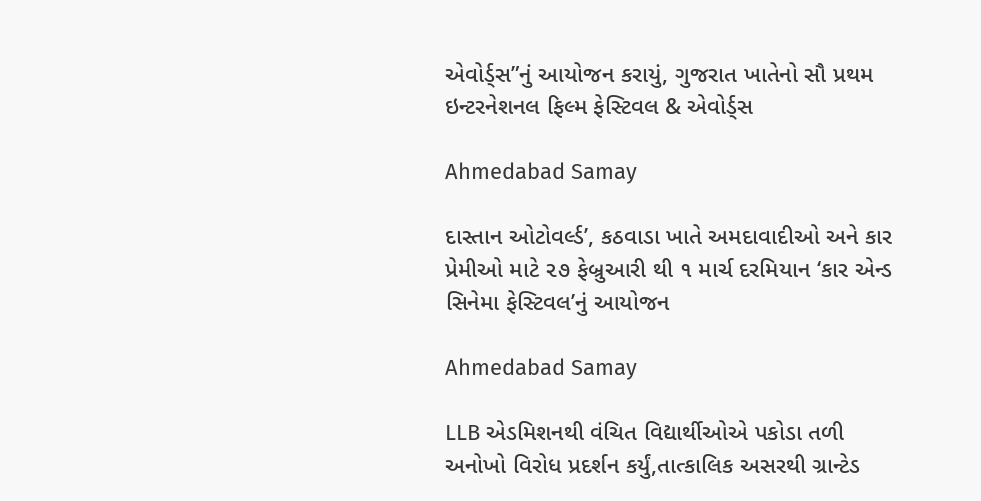એવોર્ડ્સ”નું આયોજન કરાયું, ગુજરાત ખાતેનો સૌ પ્રથમ ઇન્ટરનેશનલ ફિલ્મ ફેસ્ટિવલ & એવોર્ડ્સ

Ahmedabad Samay

દાસ્‍તાન ઓટોવર્લ્‍ડ’, કઠવાડા ખાતે અમદાવાદીઓ અને કાર પ્રેમીઓ માટે ૨૭ ફેબ્રુઆરી થી ૧ માર્ચ દરમિયાન ‘કાર એન્‍ડ સિનેમા ફેસ્‍ટિવલ’નું આયોજન

Ahmedabad Samay

LLB એડમિશનથી વંચિત વિદ્યાર્થીઓએ પકોડા તળી અનોખો વિરોધ પ્રદર્શન કર્યું,તાત્કાલિક અસરથી ગ્રાન્ટેડ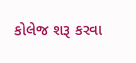કોલેજ શરૂ કરવા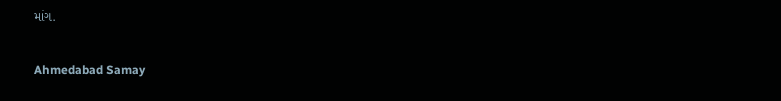માંગ.

Ahmedabad Samay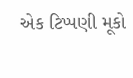એક ટિપ્પણી મૂકો